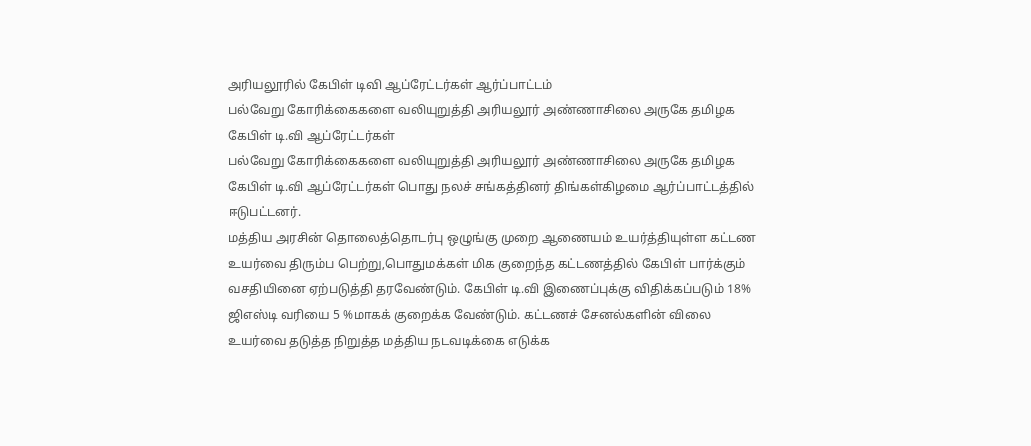அரியலூரில் கேபிள் டிவி ஆப்ரேட்டர்கள் ஆர்ப்பாட்டம்
பல்வேறு கோரிக்கைகளை வலியுறுத்தி அரியலூர் அண்ணாசிலை அருகே தமிழக கேபிள் டி.வி ஆப்ரேட்டர்கள்
பல்வேறு கோரிக்கைகளை வலியுறுத்தி அரியலூர் அண்ணாசிலை அருகே தமிழக கேபிள் டி.வி ஆப்ரேட்டர்கள் பொது நலச் சங்கத்தினர் திங்கள்கிழமை ஆர்ப்பாட்டத்தில் ஈடுபட்டனர்.
மத்திய அரசின் தொலைத்தொடர்பு ஒழுங்கு முறை ஆணையம் உயர்த்தியுள்ள கட்டண உயர்வை திரும்ப பெற்று,பொதுமக்கள் மிக குறைந்த கட்டணத்தில் கேபிள் பார்க்கும் வசதியினை ஏற்படுத்தி தரவேண்டும். கேபிள் டி.வி இணைப்புக்கு விதிக்கப்படும் 18% ஜிஎஸ்டி வரியை 5 %மாகக் குறைக்க வேண்டும். கட்டணச் சேனல்களின் விலை உயர்வை தடுத்த நிறுத்த மத்திய நடவடிக்கை எடுக்க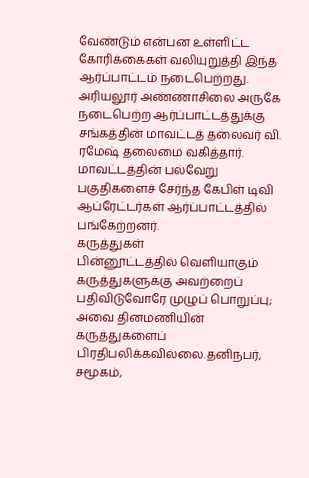வேண்டும் என்பன உள்ளிட்ட கோரிக்கைகள் வலியுறுத்தி இந்த ஆர்ப்பாட்டம் நடைபெற்றது.
அரியலூர் அண்ணாசிலை அருகே நடைபெற்ற ஆர்ப்பாட்டத்துக்கு சங்கத்தின் மாவட்டத் தலைவர் வி. ரமேஷ் தலைமை வகித்தார். மாவட்டத்தின் பல்வேறு பகுதிகளைச் சேர்ந்த கேபிள் டிவி ஆப்ரேட்டர்கள் ஆர்ப்பாட்டத்தில் பங்கேற்றனர்.
கருத்துகள்
பின்னூட்டத்தில் வெளியாகும் கருத்துகளுக்கு அவற்றைப் பதிவிடுவோரே முழுப் பொறுப்பு; அவை தினமணியின் கருத்துகளைப் பிரதிபலிக்கவில்லை.தனிநபர், சமூகம்,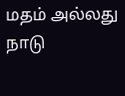மதம் அல்லது நாடு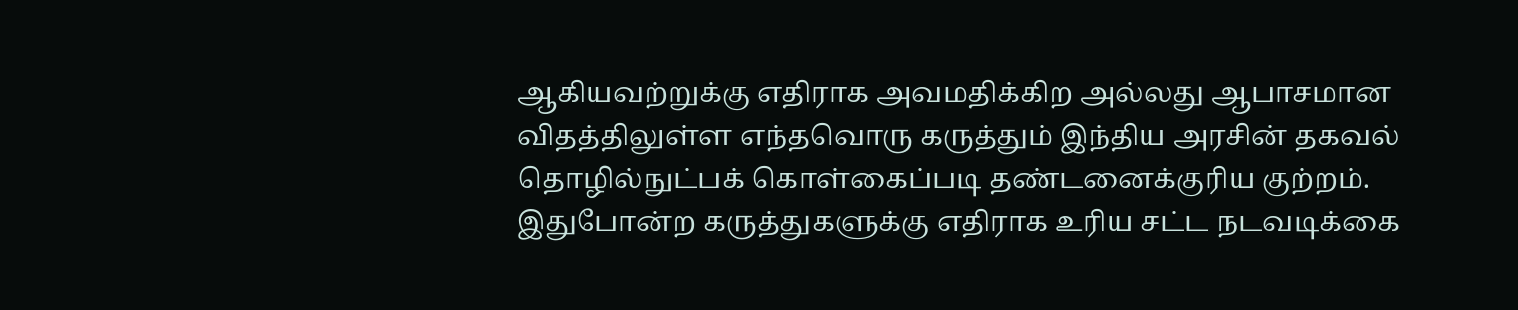ஆகியவற்றுக்கு எதிராக அவமதிக்கிற அல்லது ஆபாசமான விதத்திலுள்ள எந்தவொரு கருத்தும் இந்திய அரசின் தகவல் தொழில்நுட்பக் கொள்கைப்படி தண்டனைக்குரிய குற்றம். இதுபோன்ற கருத்துகளுக்கு எதிராக உரிய சட்ட நடவடிக்கை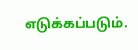எடுக்கப்படும்.